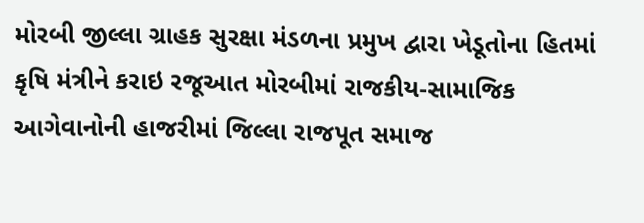મોરબી જીલ્લા ગ્રાહક સુરક્ષા મંડળના પ્રમુખ દ્વારા ખેડૂતોના હિતમાં કૃષિ મંત્રીને કરાઇ રજૂઆત મોરબીમાં રાજકીય-સામાજિક આગેવાનોની હાજરીમાં જિલ્લા રાજપૂત સમાજ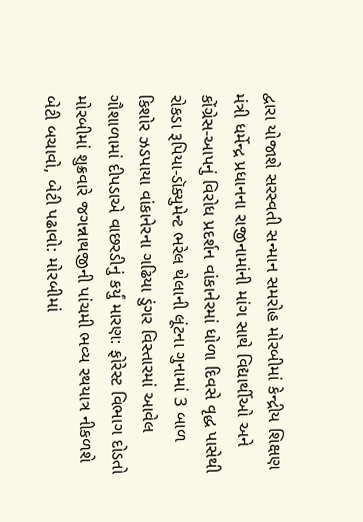દ્વારા યોજાશે સરસ્વતી સન્માન સમરોહ મોરબીમાં કેન્દ્રીય શિક્ષણ મંત્રી ધર્મેન્દ્ર પ્રધાનના રાજીનામાંની માંગ સાથે વિદ્યાર્થીઓ અને કોંગ્રેસ-આપનું વિરોધ પ્રદર્શન વાંકાનેરમાં ધોળા દિવસે વૃદ્ધ પાસેથી રોકડા રૂપિયા-ડૉક્યુમેન્ટ ભરેલ થેલાની લૂંટના ગુનામાં 3 બાળ કિશોર ઝડપાયા વાંકાનેરના ગઢિયા ડુંગર વિસ્તારમાં આવેલ ગૌશાળામાં દીપડાએ વાછરડીનું કર્યું મારણ: ફોરેસ્ટ વિભાગ દોડતો મોરબીમાં શુક્રવારે જગન્નાથજીની પાંચમી ભવ્ય રથયાત્ર નીકળશે બેટી બચાવો, બેટી પઢાવો: મોરબીમાં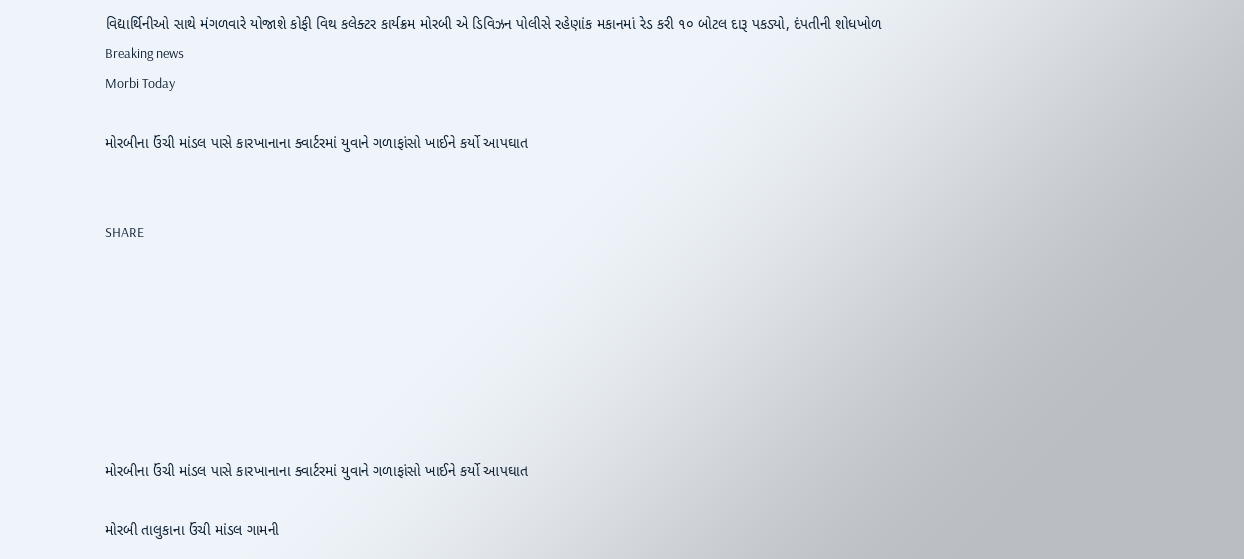વિદ્યાર્થિનીઓ સાથે મંગળવારે યોજાશે કોફી વિથ કલેક્ટર કાર્યક્રમ મોરબી એ ડિવિઝન પોલીસે રહેણાંક મકાનમાં રેડ કરી ૧૦ બોટલ દારૂ પકડ્યો, દંપતીની શોધખોળ
Breaking news
Morbi Today

મોરબીના ઉંચી માંડલ પાસે કારખાનાના ક્વાર્ટરમાં યુવાને ગળાફાંસો ખાઈને કર્યો આપઘાત


SHARE







મોરબીના ઉંચી માંડલ પાસે કારખાનાના ક્વાર્ટરમાં યુવાને ગળાફાંસો ખાઈને કર્યો આપઘાત

મોરબી તાલુકાના ઉંચી માંડલ ગામની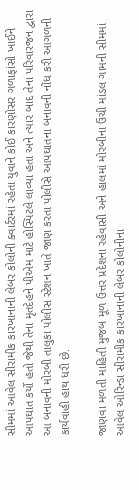સીમમાં આવેલ સીરામીક કારખાનાની લેબર કોલોની ક્વાર્ટરમાં રહેતા યુવાને કોઈ કારણોસર ગળાફાંસો ખાઈને આપઘાત કર્યો હતો જેથી તેના મૃતદેહને પીએમ માટે હોસ્પિટલે લાવ્યા હતા અને ત્યાર બાદ તેના પરિવારજન દ્વારા આ બનાવની મોરબી તાલુકા પોલીસ સ્ટેશન ખાતે જાણ કરતા પોલીસે આપઘાતના બનાવની નોંધ કરી આગળની કાર્યવાહી હાથ ધરી છે.

જાણવા મળતી માહિતી મુજબ મૂળ ઉત્તર પ્રદેશના રહેવાસી અને હાલમાં મોરબીના ઉંચી માંડલ ગામની સીમમાં આવેલ ઓરિન્ડા સીરામીક કારખાનાની લેબર કોલોનીના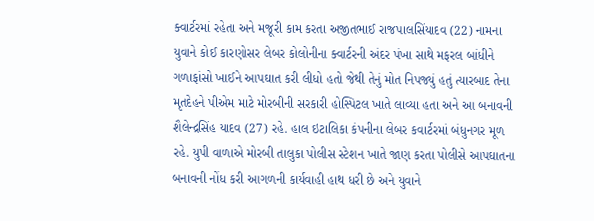ક્વાર્ટરમાં રહેતા અને મજૂરી કામ કરતા અજીતભાઈ રાજપાલસિંયાદવ (22) નામના યુવાને કોઈ કારણોસર લેબર કોલોનીના ક્વાર્ટરની અંદર પંખા સાથે મફરલ બાંધીને ગળાફાંસો ખાઈને આપઘાત કરી લીધો હતો જેથી તેનું મોત નિપજ્યું હતું ત્યારબાદ તેના મૃતદેહને પીએમ માટે મોરબીની સરકારી હોસ્પિટલ ખાતે લાવ્યા હતા અને આ બનાવની શૈલેન્દ્રસિંહ યાદવ (27) રહે. હાલ ઇટાલિકા કંપનીના લેબર કવાર્ટરમાં બંધુનગર મૂળ રહે. યુપી વાળાએ મોરબી તાલુકા પોલીસ સ્ટેશન ખાતે જાણ કરતા પોલીસે આપઘાતના બનાવની નોંધ કરી આગળની કાર્યવાહી હાથ ધરી છે અને યુવાને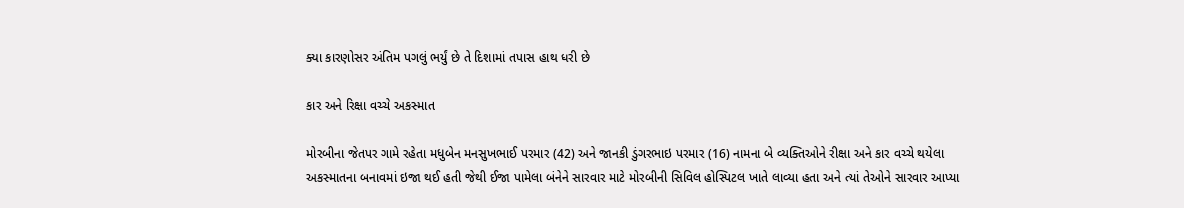ક્યા કારણોસર અંતિમ પગલું ભર્યું છે તે દિશામાં તપાસ હાથ ધરી છે

કાર અને રિક્ષા વચ્ચે અકસ્માત

મોરબીના જેતપર ગામે રહેતા મધુબેન મનસુખભાઈ પરમાર (42) અને જાનકી ડુંગરભાઇ પરમાર (16) નામના બે વ્યક્તિઓને રીક્ષા અને કાર વચ્ચે થયેલા અકસ્માતના બનાવમાં ઇજા થઈ હતી જેથી ઈજા પામેલા બંનેને સારવાર માટે મોરબીની સિવિલ હોસ્પિટલ ખાતે લાવ્યા હતા અને ત્યાં તેઓને સારવાર આપ્યા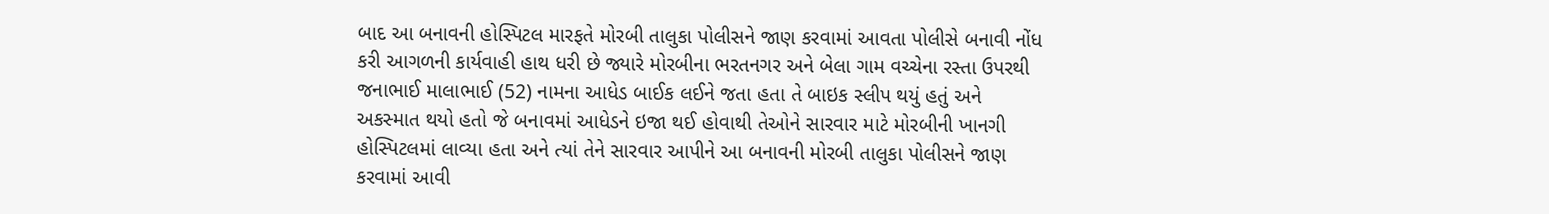બાદ આ બનાવની હોસ્પિટલ મારફતે મોરબી તાલુકા પોલીસને જાણ કરવામાં આવતા પોલીસે બનાવી નોંધ કરી આગળની કાર્યવાહી હાથ ધરી છે જ્યારે મોરબીના ભરતનગર અને બેલા ગામ વચ્ચેના રસ્તા ઉપરથી જનાભાઈ માલાભાઈ (52) નામના આધેડ બાઈક લઈને જતા હતા તે બાઇક સ્લીપ થયું હતું અને અકસ્માત થયો હતો જે બનાવમાં આધેડને ઇજા થઈ હોવાથી તેઓને સારવાર માટે મોરબીની ખાનગી હોસ્પિટલમાં લાવ્યા હતા અને ત્યાં તેને સારવાર આપીને આ બનાવની મોરબી તાલુકા પોલીસને જાણ કરવામાં આવી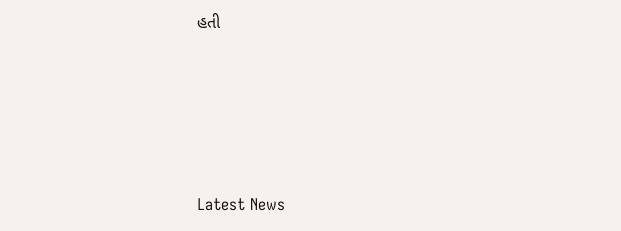હતી






Latest News